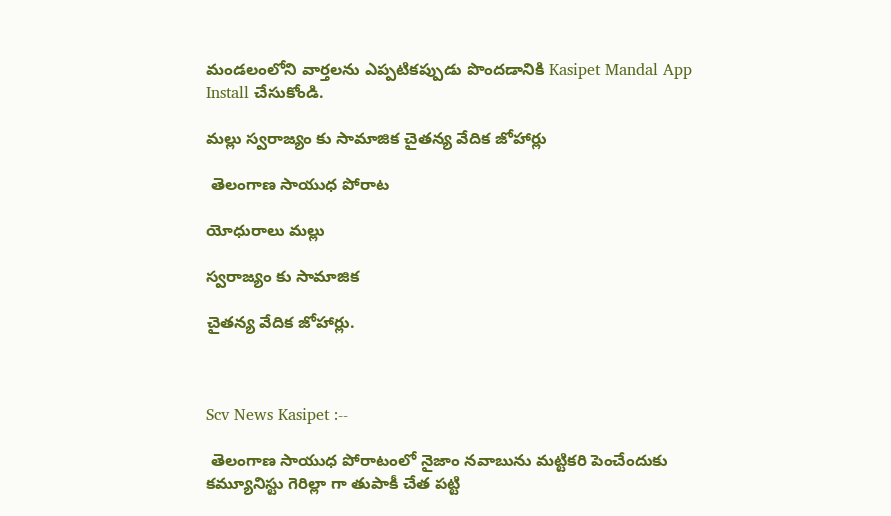మండలంలోని వార్తలను ఎప్పటికప్పుడు పొందడానికి Kasipet Mandal App Install చేసుకోండి.

మల్లు స్వరాజ్యం కు సామాజిక చైతన్య వేదిక జోహార్లు

 తెలంగాణ సాయుధ పోరాట

యోధురాలు మల్లు

స్వరాజ్యం కు సామాజిక

చైతన్య వేదిక జోహార్లు.



Scv News Kasipet :--

 తెలంగాణ సాయుధ పోరాటంలో నైజాం నవాబును మట్టికరి పెంచేందుకు కమ్యూనిస్టు గెరిల్లా గా తుపాకీ చేత పట్టి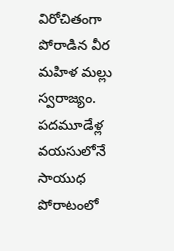విరోచితంగా పోరాడిన వీర మహిళ మల్లు స్వరాజ్యం. పదమూడేళ్ల వయసులోనే సాయుధ పోరాటంలో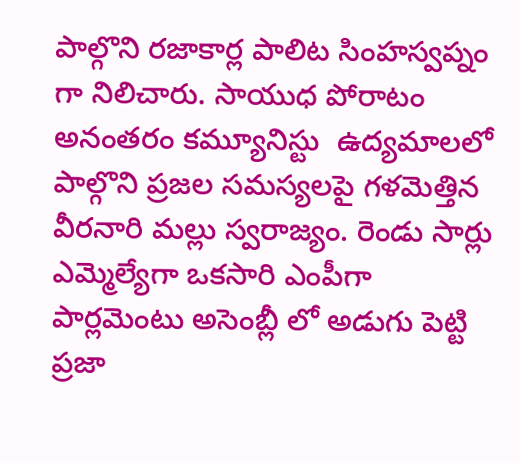పాల్గొని రజాకార్ల పాలిట సింహస్వప్నం గా నిలిచారు. సాయుధ పోరాటం అనంతరం కమ్యూనిస్టు  ఉద్యమాలలో పాల్గొని ప్రజల సమస్యలపై గళమెత్తిన వీరనారి మల్లు స్వరాజ్యం. రెండు సార్లు ఎమ్మెల్యేగా ఒకసారి ఎంపీగా పార్లమెంటు అసెంబ్లీ లో అడుగు పెట్టి ప్రజా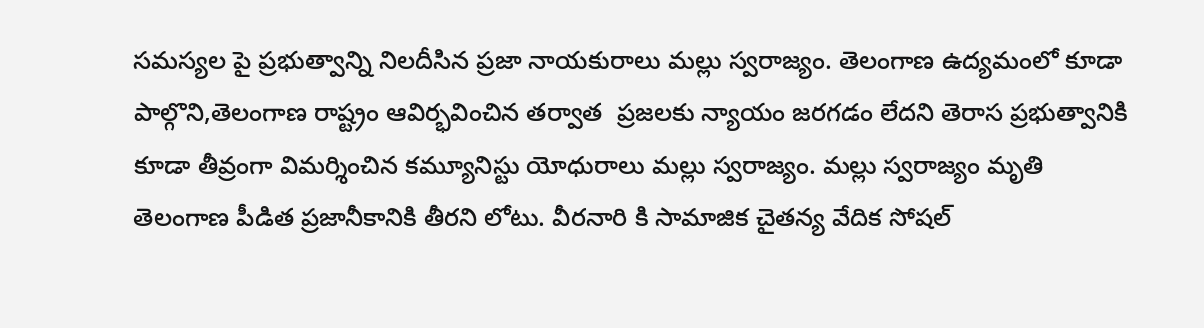సమస్యల పై ప్రభుత్వాన్ని నిలదీసిన ప్రజా నాయకురాలు మల్లు స్వరాజ్యం. తెలంగాణ ఉద్యమంలో కూడా పాల్గొని,తెలంగాణ రాష్ట్రం ఆవిర్భవించిన తర్వాత  ప్రజలకు న్యాయం జరగడం లేదని తెరాస ప్రభుత్వానికి కూడా తీవ్రంగా విమర్శించిన కమ్యూనిస్టు యోధురాలు మల్లు స్వరాజ్యం. మల్లు స్వరాజ్యం మృతి తెలంగాణ పీడిత ప్రజానీకానికి తీరని లోటు. వీరనారి కి సామాజిక చైతన్య వేదిక సోషల్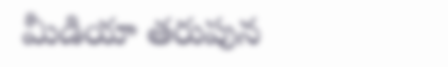మీడియా తరుపున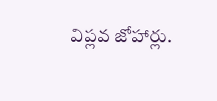విప్లవ జోహార్లు.